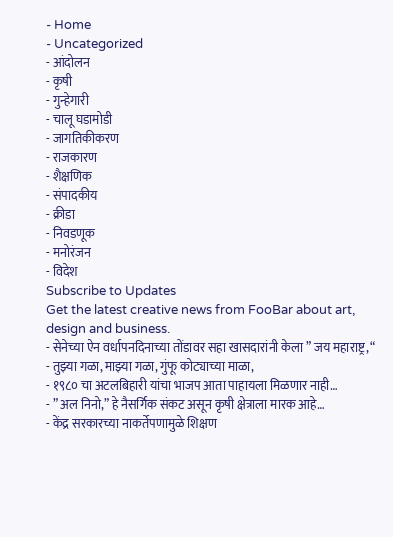- Home
- Uncategorized
- आंदोलन
- कृषी
- गुन्हेगारी
- चालू घडामोडी
- जागतिकीकरण
- राजकारण
- शैक्षणिक
- संपादकीय
- क्रीडा
- निवडणूक
- मनोरंजन
- विदेश
Subscribe to Updates
Get the latest creative news from FooBar about art, design and business.
- सेनेच्या ऐन वर्धापनदिनाच्या तोंडावर सहा खासदारांनी केला ” जय महाराष्ट्र, “
- तुझ्या गळा, माझ्या गळा, गुंफू कोट्याच्या माळा,
- १९८० चा अटलबिहारी यांचा भाजप आता पाहायला मिळणार नाही…
- ” अल निनो,” हे नैसर्गिक संकट असून कृषी क्षेत्राला मारक आहे…
- केंद्र सरकारच्या नाकर्तेपणामुळे शिक्षण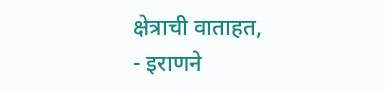क्षेत्राची वाताहत,
- इराणने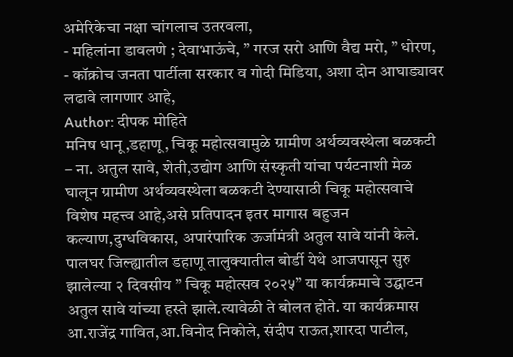अमेरिकेचा नक्षा चांगलाच उतरवला,
- महिलांना डावलणे ; देवाभाऊंचे, ” गरज सरो आणि वैद्य मरो, ” धोरण,
- कॉक्रोच जनता पार्टीला सरकार व गोदी मिडिया, अशा दोन आघाड्यावर लढावे लागणार आहे,
Author: दीपक मोहिते
मनिष धानू,डहाणू, चिकू महोत्सवामुळे ग्रामीण अर्थव्यवस्थेला बळकटी – ना. अतुल सावे, शेती,उद्योग आणि संस्कृती यांचा पर्यटनाशी मेळ घालून ग्रामीण अर्थव्यवस्थेला बळकटी देण्यासाठी चिकू महोत्सवाचे विशेष महत्त्व आहे,असे प्रतिपादन इतर मागास बहुजन कल्याण,दुग्धविकास, अपारंपारिक ऊर्जामंत्री अतुल सावे यांनी केले. पालघर जिल्ह्यातील डहाणू तालुक्यातील बोर्डी येथे आजपासून सुरु झालेल्या २ दिवसीय ” चिकू महोत्सव २०२५” या कार्यक्रमाचे उद्घाटन अतुल सावे यांच्या हस्ते झाले.त्यावेळी ते बोलत होते. या कार्यक्रमास आ.राजेंद्र गावित,आ.विनोद निकोले, संदीप राऊत,शारदा पाटील,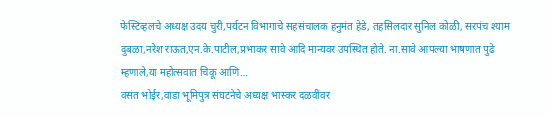फेस्टिव्हलचे अध्यक्ष उदय चुरी,पर्यटन विभागाचे सहसंचालक हनुमंत हेडे, तहसिलदार सुनिल कोळी, सरपंच श्याम दुबळा,नरेश राऊत,एन.के.पाटील,प्रभाकर सावे आदि मान्यवर उपस्थित होते. ना.सावे आपल्या भाषणात पुढे म्हणाले,या महोत्सवात चिकू आणि…
वसंत भोईर,वाडा भूमिपुत्र संघटनेचे अध्यक्ष भास्कर दळवींवर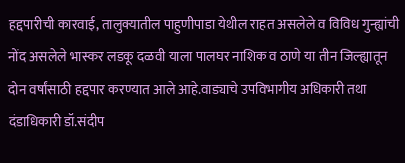हद्दपारीची कारवाई, तालुक्यातील पाहुणीपाडा येथील राहत असलेले व विविध गुन्ह्यांची नोंद असलेले भास्कर लडकू दळवी याला पालघर नाशिक व ठाणे या तीन जिल्ह्यातून दोन वर्षांसाठी हद्दपार करण्यात आले आहे.वाड्याचे उपविभागीय अधिकारी तथा दंडाधिकारी डॉ.संदीप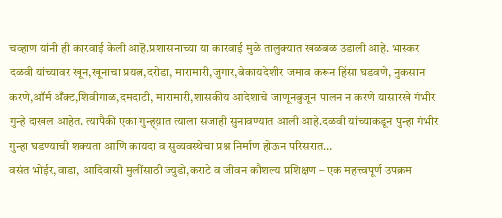चव्हाण यांनी ही कारवाई केली आहॆ.प्रशासनाच्या या कारवाई मुळे तालुक्यात खळबळ उडाली आहे. भास्कर दळवी यांच्यावर खून,खूनाचा प्रयत्न,दरोडा, मारामारी,जुगार,बेकायदेशीर जमाव करून हिंसा घडवणे, नुकसान करणे,ऑर्म अँक्ट,शिवीगाळ,दमदाटी, मारामारी,शासकीय आदेशाचे जाणूनबुजून पालन न करणे यासारखे गंभीर गुन्हे दाखल आहेत. त्यापैकी एका गुन्ह्य़ात त्याला सजाही सुनावण्यात आली आहे.दळवी यांच्याकडून पुन्हा गंभीर गुन्हा घडण्याची शक्यता आणि कायदा व सुव्यवस्थेचा प्रश्न निर्माण होऊन परिसरात…
वसंत भोईर,वाडा, आदिवासी मुलींसाठी ज्युडो,कराटे व जीवन कौशल्य प्रशिक्षण – एक महत्त्वपूर्ण उपक्रम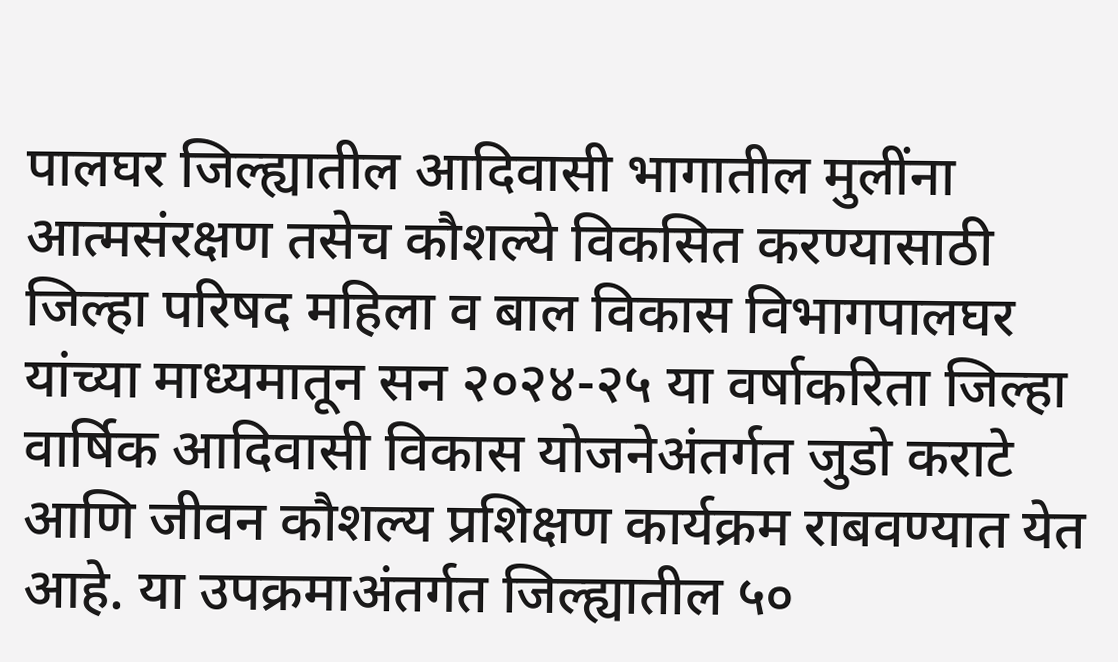पालघर जिल्ह्यातील आदिवासी भागातील मुलींना आत्मसंरक्षण तसेच कौशल्ये विकसित करण्यासाठी जिल्हा परिषद महिला व बाल विकास विभागपालघर यांच्या माध्यमातून सन २०२४-२५ या वर्षाकरिता जिल्हा वार्षिक आदिवासी विकास योजनेअंतर्गत जुडो कराटे आणि जीवन कौशल्य प्रशिक्षण कार्यक्रम राबवण्यात येत आहे. या उपक्रमाअंतर्गत जिल्ह्यातील ५०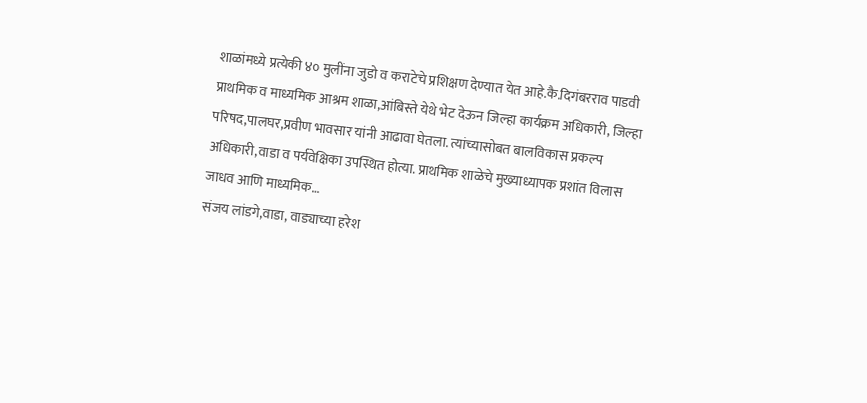शाळांमध्ये प्रत्येकी ४० मुलींना जुडो व कराटेचे प्रशिक्षण देण्यात येत आहे.कै.दिगंबरराव पाडवी प्राथमिक व माध्यमिक आश्रम शाळा,आंबिस्ते येथे भेट देऊन जिल्हा कार्यक्रम अधिकारी, जिल्हा परिषद,पालघर,प्रवीण भावसार यांनी आढावा घेतला. त्यांच्यासोबत बालविकास प्रकल्प अधिकारी,वाडा व पर्यवेक्षिका उपस्थित होत्या. प्राथमिक शाळेचे मुख्याध्यापक प्रशांत विलास जाधव आणि माध्यमिक…
संजय लांडगे,वाडा, वाड्याच्या हरेश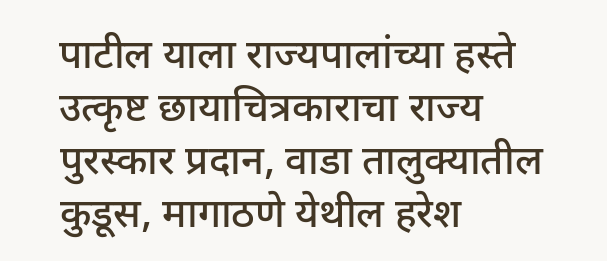पाटील याला राज्यपालांच्या हस्ते उत्कृष्ट छायाचित्रकाराचा राज्य पुरस्कार प्रदान, वाडा तालुक्यातील कुडूस, मागाठणे येथील हरेश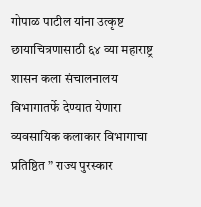गोपाळ पाटील यांना उत्कृष्ट छायाचित्रणासाठी ६४ व्या महाराष्ट्र शासन कला संचालनालय विभागातर्फे देण्यात येणारा व्यवसायिक कलाकार विभागाचा प्रतिष्ठित ” राज्य पुरस्कार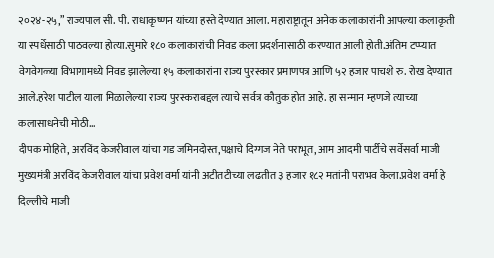२०२४-२५,” राज्यपाल सी. पी. राधाकृष्णन यांच्या हस्ते देण्यात आला. महाराष्ट्रातून अनेक कलाकारांनी आपल्या कलाकृती या स्पर्धेसाठी पाठवल्या होत्या.सुमारे १८० कलाकारांची निवड कला प्रदर्शनासाठी करण्यात आली होती.अंतिम टप्प्यात वेगवेगळ्या विभागामध्ये निवड झालेल्या १५ कलाकारांना राज्य पुरस्कार प्रमाणपत्र आणि ५२ हजार पाचशे रु. रोख देण्यात आले.हरेश पाटील याला मिळालेल्या राज्य पुरस्कराबद्दल त्याचे सर्वत्र कौतुक होत आहे. हा सन्मान म्हणजे त्याच्या कलासाधनेची मोठी…
दीपक मोहिते, अरविंद केजरीवाल यांचा गड जमिनदोस्त,पक्षाचे दिग्गज नेते पराभूत, आम आदमी पार्टीचे सर्वेसर्वा माजी मुख्यमंत्री अरविंद केजरीवाल यांचा प्रवेश वर्मा यांनी अटीतटीच्या लढतीत ३ हजार १८२ मतांनी पराभव केला.प्रवेश वर्मा हे दिल्लीचे माजी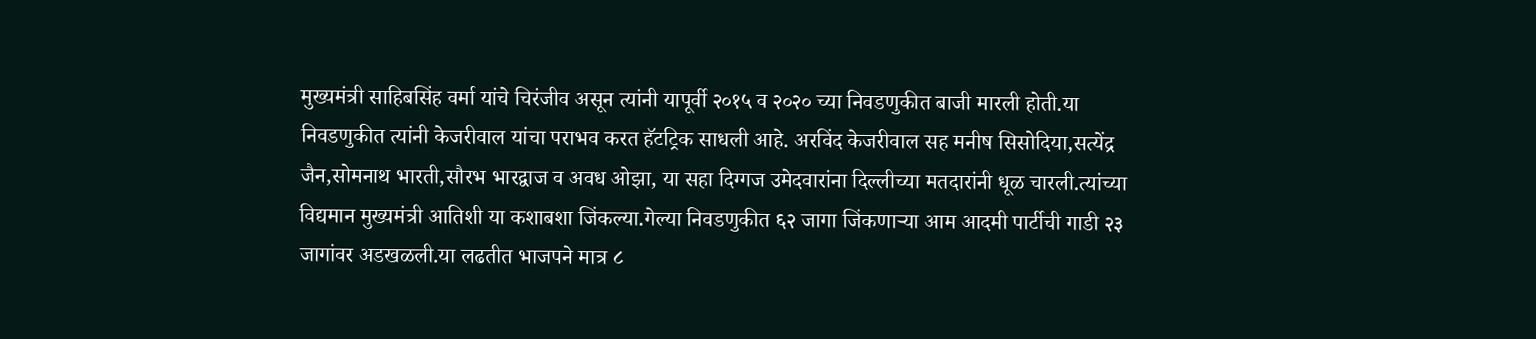मुख्यमंत्री साहिबसिंह वर्मा यांचे चिरंजीव असून त्यांनी यापूर्वी २०१५ व २०२० च्या निवडणुकीत बाजी मारली होती.या निवडणुकीत त्यांनी केजरीवाल यांचा पराभव करत हॅटट्रिक साधली आहे. अरविंद केजरीवाल सह मनीष सिसोदिया,सत्येंद्र जैन,सोमनाथ भारती,सौरभ भारद्वाज व अवध ओझा, या सहा दिग्गज उमेदवारांना दिल्लीच्या मतदारांनी धूळ चारली.त्यांच्या विद्यमान मुख्यमंत्री आतिशी या कशाबशा जिंकल्या.गेल्या निवडणुकीत ६२ जागा जिंकणाऱ्या आम आदमी पार्टीची गाडी २३ जागांवर अडखळली.या लढतीत भाजपने मात्र ८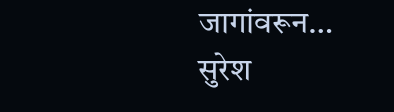जागांवरून…
सुरेश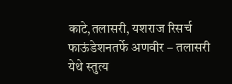काटे,तलासरी, यशराज रिसर्च फाऊंडेशनतर्फे अणवीर – तलासरी येथे स्तुत्य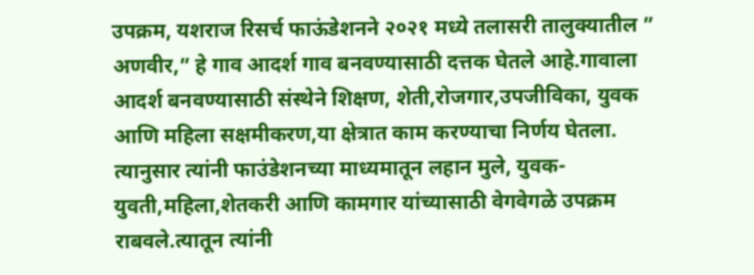उपक्रम, यशराज रिसर्च फाऊंडेशनने २०२१ मध्ये तलासरी तालुक्यातील ” अणवीर,” हे गाव आदर्श गाव बनवण्यासाठी दत्तक घेतले आहे.गावाला आदर्श बनवण्यासाठी संस्थेने शिक्षण, शेती,रोजगार,उपजीविका, युवक आणि महिला सक्षमीकरण,या क्षेत्रात काम करण्याचा निर्णय घेतला. त्यानुसार त्यांनी फाउंडेशनच्या माध्यमातून लहान मुले, युवक-युवती,महिला,शेतकरी आणि कामगार यांच्यासाठी वेगवेगळे उपक्रम राबवले.त्यातून त्यांनी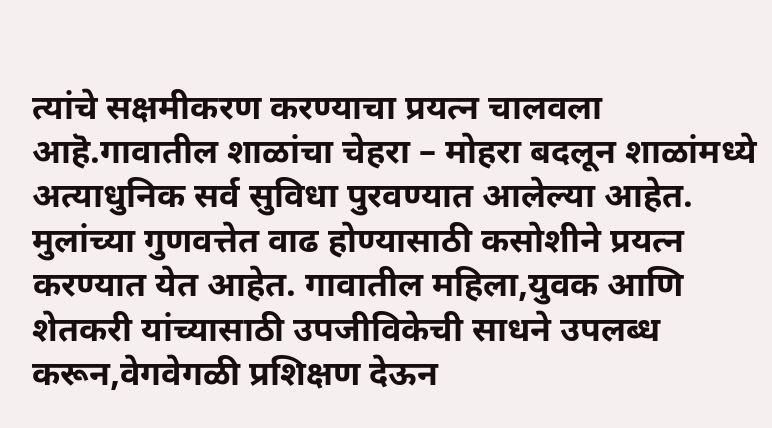त्यांचे सक्षमीकरण करण्याचा प्रयत्न चालवला आहॆ.गावातील शाळांचा चेहरा – मोहरा बदलून शाळांमध्ये अत्याधुनिक सर्व सुविधा पुरवण्यात आलेल्या आहेत. मुलांच्या गुणवत्तेत वाढ होण्यासाठी कसोशीने प्रयत्न करण्यात येत आहेत. गावातील महिला,युवक आणि शेतकरी यांच्यासाठी उपजीविकेची साधने उपलब्ध करून,वेगवेगळी प्रशिक्षण देऊन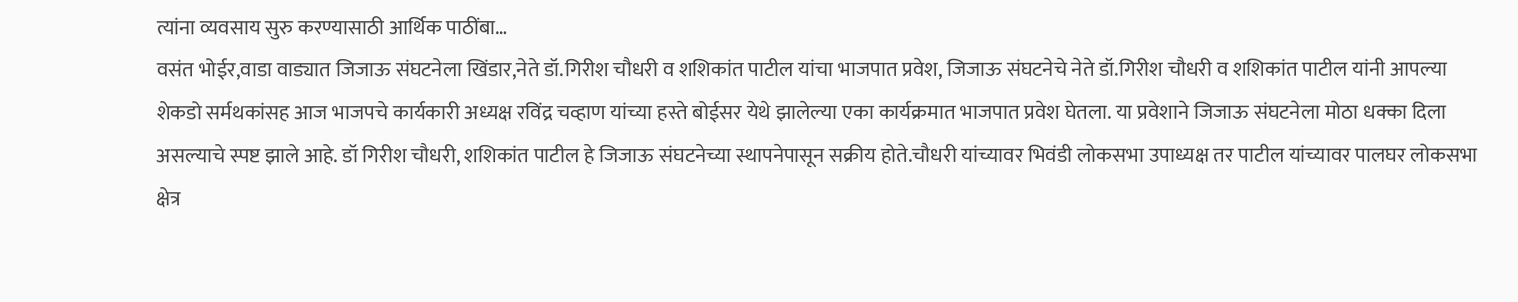त्यांना व्यवसाय सुरु करण्यासाठी आर्थिक पाठींबा…
वसंत भोईर,वाडा वाड्यात जिजाऊ संघटनेला खिंडार,नेते डॉ.गिरीश चौधरी व शशिकांत पाटील यांचा भाजपात प्रवेश, जिजाऊ संघटनेचे नेते डॉ.गिरीश चौधरी व शशिकांत पाटील यांनी आपल्या शेकडो सर्मथकांसह आज भाजपचे कार्यकारी अध्यक्ष रविंद्र चव्हाण यांच्या हस्ते बोईसर येथे झालेल्या एका कार्यक्रमात भाजपात प्रवेश घेतला. या प्रवेशाने जिजाऊ संघटनेला मोठा धक्का दिला असल्याचे स्पष्ट झाले आहे. डॉ गिरीश चौधरी, शशिकांत पाटील हे जिजाऊ संघटनेच्या स्थापनेपासून सक्रीय होते.चौधरी यांच्यावर भिवंडी लोकसभा उपाध्यक्ष तर पाटील यांच्यावर पालघर लोकसभा क्षेत्र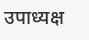उपाध्यक्ष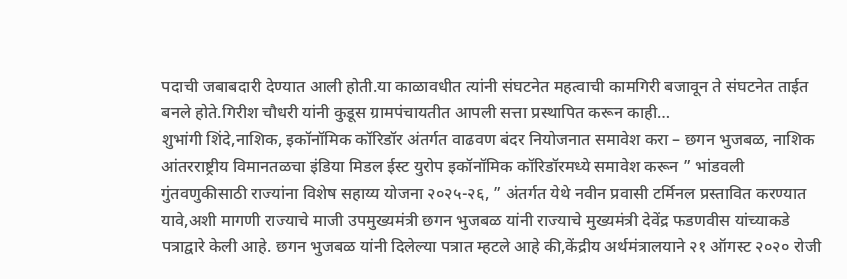पदाची जबाबदारी देण्यात आली होती.या काळावधीत त्यांनी संघटनेत महत्वाची कामगिरी बजावून ते संघटनेत ताईत बनले होते.गिरीश चौधरी यांनी कुडूस ग्रामपंचायतीत आपली सत्ता प्रस्थापित करून काही…
शुभांगी शिंदे,नाशिक, इकॉनॉमिक कॉरिडॉर अंतर्गत वाढवण बंदर नियोजनात समावेश करा – छगन भुजबळ, नाशिक आंतरराष्ट्रीय विमानतळचा इंडिया मिडल ईस्ट युरोप इकॉनॉमिक कॉरिडॉरमध्ये समावेश करून ” भांडवली गुंतवणुकीसाठी राज्यांना विशेष सहाय्य योजना २०२५-२६, ” अंतर्गत येथे नवीन प्रवासी टर्मिनल प्रस्तावित करण्यात यावे,अशी मागणी राज्याचे माजी उपमुख्यमंत्री छगन भुजबळ यांनी राज्याचे मुख्यमंत्री देवेंद्र फडणवीस यांच्याकडे पत्राद्वारे केली आहे. छगन भुजबळ यांनी दिलेल्या पत्रात म्हटले आहे की,केंद्रीय अर्थमंत्रालयाने २१ ऑगस्ट २०२० रोजी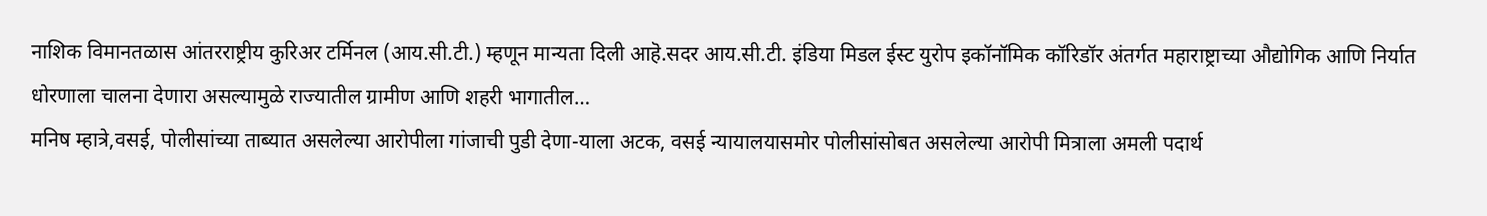नाशिक विमानतळास आंतरराष्ट्रीय कुरिअर टर्मिनल (आय.सी.टी.) म्हणून मान्यता दिली आहॆ.सदर आय.सी.टी. इंडिया मिडल ईस्ट युरोप इकॉनॉमिक कॉरिडॉर अंतर्गत महाराष्ट्राच्या औद्योगिक आणि निर्यात धोरणाला चालना देणारा असल्यामुळे राज्यातील ग्रामीण आणि शहरी भागातील…
मनिष म्हात्रे,वसई, पोलीसांच्या ताब्यात असलेल्या आरोपीला गांजाची पुडी देणा-याला अटक, वसई न्यायालयासमोर पोलीसांसोबत असलेल्या आरोपी मित्राला अमली पदार्थ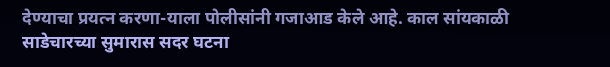देण्याचा प्रयत्न करणा-याला पोलीसांनी गजाआड केले आहे. काल सांयकाळी साडेचारच्या सुमारास सदर घटना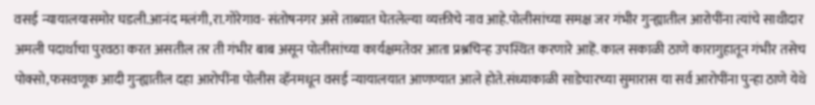वसई न्यायालयासमोर घडली.आनंद मलंगी,रा.गोरेगाव- संतोषनगर असे ताब्यात घेतलेल्या व्यक्तीचे नाव आहे.पोलीसांच्या समक्ष जर गंभीर गुन्ह्यातील आरोपींना त्यांचे साथीदार अमली पदार्थाचा पुरवठा करत असतील तर ती गंभीर बाब असून पोलीसांच्या कार्यक्षमतेवर आता प्रश्नचिन्ह उपस्थित करणारे आहॆ. काल सकाळी ठाणे कारागुहातून गंभीर तसेच पोक्सो,फसवणूक आदी गुन्ह्यातील दहा आरोपींना पोलीस व्हॅनमधून वसई न्यायालयात आणण्यात आले होते.संध्याकाळी साडेचारच्या सुमारास या सर्व आरोपींना पुन्हा ठाणे येथे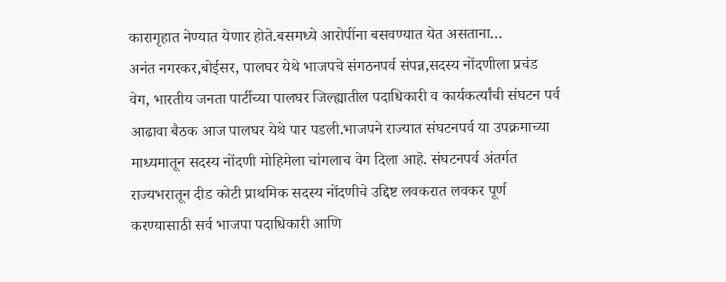कारागृहात नेण्यात येणार होते.बसमध्ये आरोपींना बसवण्यात येत असताना…
अनंत नगरकर,बोईसर, पालघर येथे भाजपचे संगठनपर्व संपन्न,सदस्य नोंदणीला प्रचंड वेग, भारतीय जनता पार्टीच्या पालघर जिल्ह्यातील पदाधिकारी व कार्यकर्त्यांची संघटन पर्व आढावा बैठक आज पालघर येथे पार पडली.भाजपने राज्यात संघटनपर्व या उपक्रमाच्या माध्यमातून सदस्य नोंदणी मोहिमेला चांगलाच वेग दिला आहॆ. संघटनपर्व अंतर्गत राज्यभरातून दीड कोटी प्राथमिक सदस्य नोंदणीचे उद्दिष्ट लवकरात लवकर पूर्ण करण्यासाठी सर्व भाजपा पदाधिकारी आणि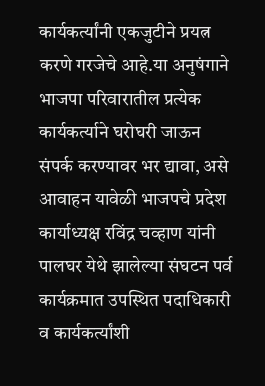कार्यकर्त्यांनी एकजुटीने प्रयत्न करणे गरजेचे आहे.या अनुषंगाने भाजपा परिवारातील प्रत्येक कार्यकर्त्याने घरोघरी जाऊन संपर्क करण्यावर भर द्यावा, असे आवाहन यावेळी भाजपचे प्रदेश कार्याध्यक्ष रविंद्र चव्हाण यांनी पालघर येथे झालेल्या संघटन पर्व कार्यक्रमात उपस्थित पदाधिकारी व कार्यकर्त्यांशी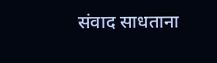संवाद साधताना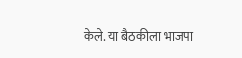केले. या बैठकीला भाजपा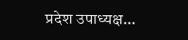प्रदेश उपाध्यक्ष…